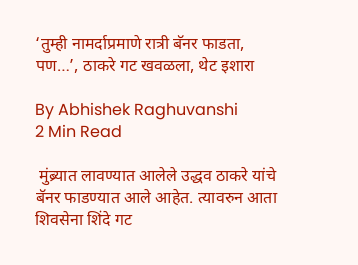‘तुम्ही नामर्दाप्रमाणे रात्री बॅनर फाडता, पण…’, ठाकरे गट खवळला, थेट इशारा

By Abhishek Raghuvanshi
2 Min Read

 मुंब्र्यात लावण्यात आलेले उद्धव ठाकरे यांचे बॅनर फाडण्यात आले आहेत. त्यावरुन आता शिवसेना शिंदे गट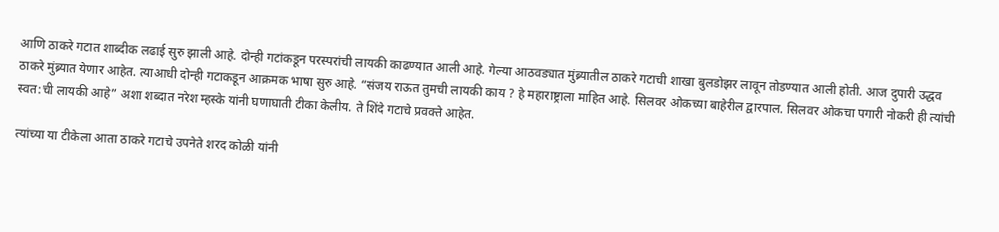आणि ठाकरे गटात शाब्दीक लढाई सुरु झाली आहे. दोन्ही गटांकडून परस्परांची लायकी काढण्यात आली आहे. गेल्या आठवड्यात मुंब्र्यातील ठाकरे गटाची शाखा बुलडोझर लावून तोडण्यात आली होती. आज दुपारी उद्धव ठाकरे मुंब्र्यात येणार आहेत. त्याआधी दोन्ही गटाकडून आक्रमक भाषा सुरु आहे. “संजय राऊत तुमची लायकी काय ? हे महाराष्ट्राला माहित आहे. सिलवर ओकच्या बाहेरील द्वारपाल. सिलवर ओकचा पगारी नोकरी ही त्यांची स्वत:ची लायकी आहे” अशा शब्दात नरेश म्हस्के यांनी घणाघाती टीका केलीय. ते शिंदे गटाचे प्रवक्ते आहेत.

त्यांच्या या टीकेला आता ठाकरे गटाचे उपनेते शरद कोळी यांनी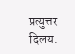प्रत्युत्तर दिलय.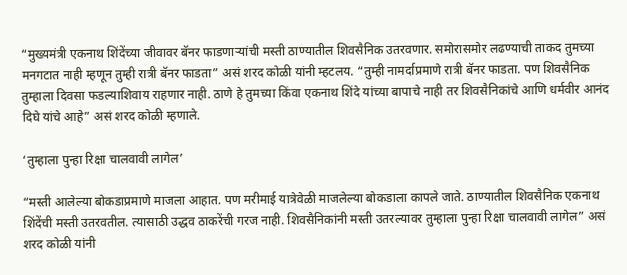“मुख्यमंत्री एकनाथ शिंदेंच्या जीवावर बॅनर फाडणाऱ्यांची मस्ती ठाण्यातील शिवसैनिक उतरवणार. समोरासमोर लढण्याची ताकद तुमच्या मनगटात नाही म्हणून तुम्ही रात्री बॅनर फाडता” असं शरद कोळी यांनी म्हटलय. “तुम्ही नामर्दाप्रमाणे रात्री बॅनर फाडता. पण शिवसैनिक तुम्हाला दिवसा फडल्याशिवाय राहणार नाही. ठाणे हे तुमच्या किंवा एकनाथ शिंदे यांच्या बापाचे नाही तर शिवसैनिकांचे आणि धर्मवीर आनंद दिघे यांचे आहे” असं शरद कोळी म्हणाले.

‘तुम्हाला पुन्हा रिक्षा चालवावी लागेल’

“मस्ती आलेल्या बोकडाप्रमाणे माजला आहात. पण मरीमाई यात्रेवेळी माजलेल्या बोकडाला कापले जाते. ठाण्यातील शिवसैनिक एकनाथ शिंदेंची मस्ती उतरवतील. त्यासाठी उद्धव ठाकरेंची गरज नाही. शिवसैनिकांनी मस्ती उतरल्यावर तुम्हाला पुन्हा रिक्षा चालवावी लागेल” असं शरद कोळी यांनी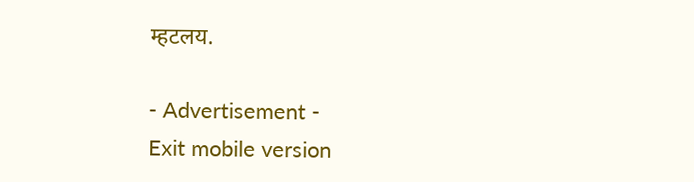म्हटलय.

- Advertisement -
Exit mobile version